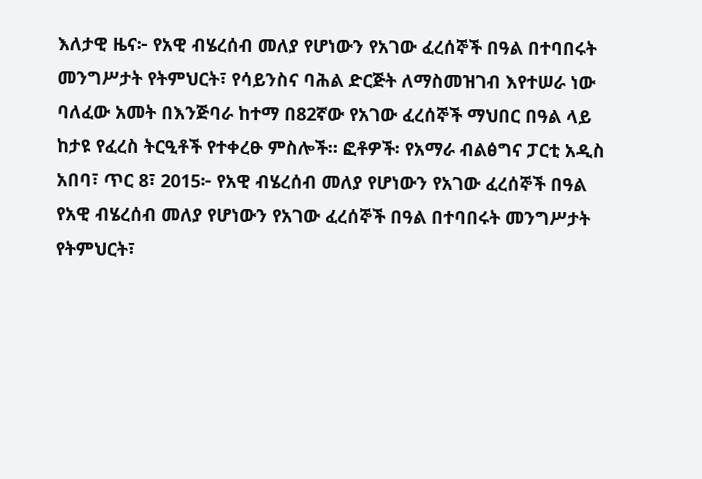እለታዊ ዜና፦ የአዊ ብሄረሰብ መለያ የሆነውን የአገው ፈረሰኞች በዓል በተባበሩት መንግሥታት የትምህርት፣ የሳይንስና ባሕል ድርጅት ለማስመዝገብ እየተሠራ ነው
ባለፈው አመት በእንጅባራ ከተማ በ82ኛው የአገው ፈረሰኞች ማህበር በዓል ላይ ከታዩ የፈረስ ትርዒቶች የተቀረፁ ምስሎች። ፎቶዎች፡ የአማራ ብልፅግና ፓርቲ አዲስ አበባ፣ ጥር 8፣ 2015፦ የአዊ ብሄረሰብ መለያ የሆነውን የአገው ፈረሰኞች በዓል የአዊ ብሄረሰብ መለያ የሆነውን የአገው ፈረሰኞች በዓል በተባበሩት መንግሥታት የትምህርት፣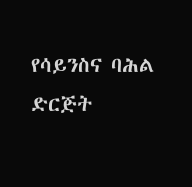የሳይንስና ባሕል ድርጅት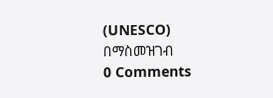(UNESCO) በማስመዝገብ
0 Comments